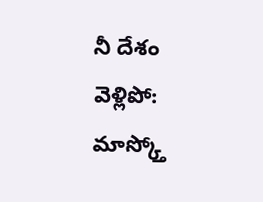నీ దేశం వెళ్లిపో: మాస్క్తో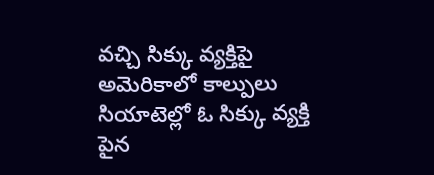వచ్చి సిక్కు వ్యక్తిపై అమెరికాలో కాల్పులు
సియాటెల్లో ఓ సిక్కు వ్యక్తి పైన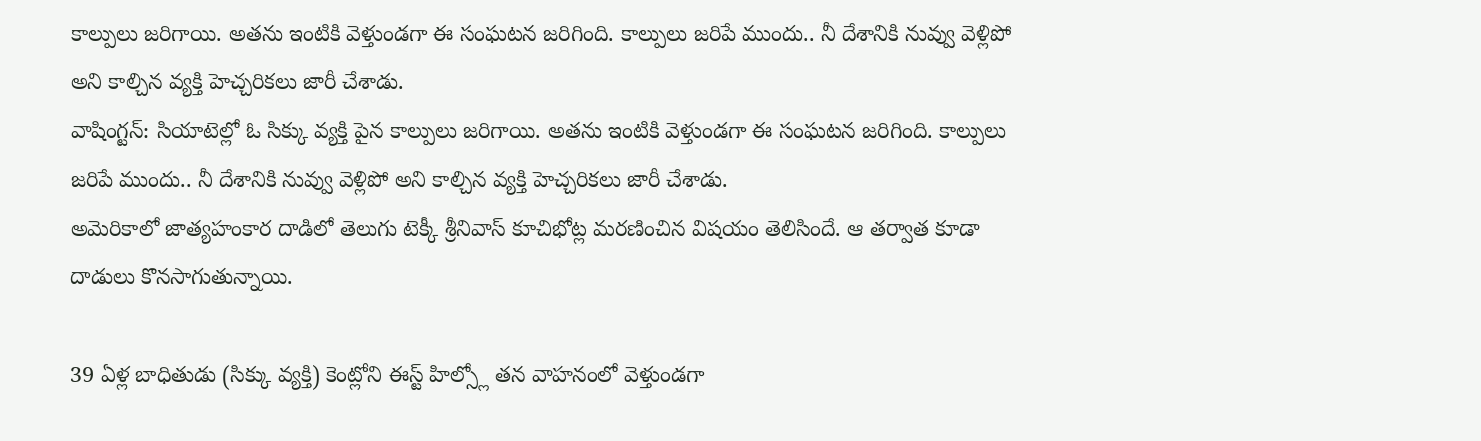కాల్పులు జరిగాయి. అతను ఇంటికి వెళ్తుండగా ఈ సంఘటన జరిగింది. కాల్పులు జరిపే ముందు.. నీ దేశానికి నువ్వు వెళ్లిపో అని కాల్చిన వ్యక్తి హెచ్చరికలు జారీ చేశాడు.
వాషింగ్టన్: సియాటెల్లో ఓ సిక్కు వ్యక్తి పైన కాల్పులు జరిగాయి. అతను ఇంటికి వెళ్తుండగా ఈ సంఘటన జరిగింది. కాల్పులు జరిపే ముందు.. నీ దేశానికి నువ్వు వెళ్లిపో అని కాల్చిన వ్యక్తి హెచ్చరికలు జారీ చేశాడు.
అమెరికాలో జాత్యహంకార దాడిలో తెలుగు టెక్కీ శ్రీనివాస్ కూచిభోట్ల మరణించిన విషయం తెలిసిందే. ఆ తర్వాత కూడా దాడులు కొనసాగుతున్నాయి.

39 ఏళ్ల బాధితుడు (సిక్కు వ్యక్తి) కెంట్లోని ఈస్ట్ హిల్స్లో తన వాహనంలో వెళ్తుండగా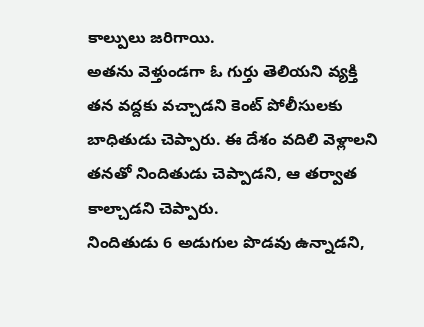కాల్పులు జరిగాయి.
అతను వెళ్తుండగా ఓ గుర్తు తెలియని వ్యక్తి తన వద్దకు వచ్చాడని కెంట్ పోలీసులకు బాధితుడు చెప్పారు. ఈ దేశం వదిలి వెళ్లాలని తనతో నిందితుడు చెప్పాడని, ఆ తర్వాత కాల్చాడని చెప్పారు.
నిందితుడు 6 అడుగుల పొడవు ఉన్నాడని,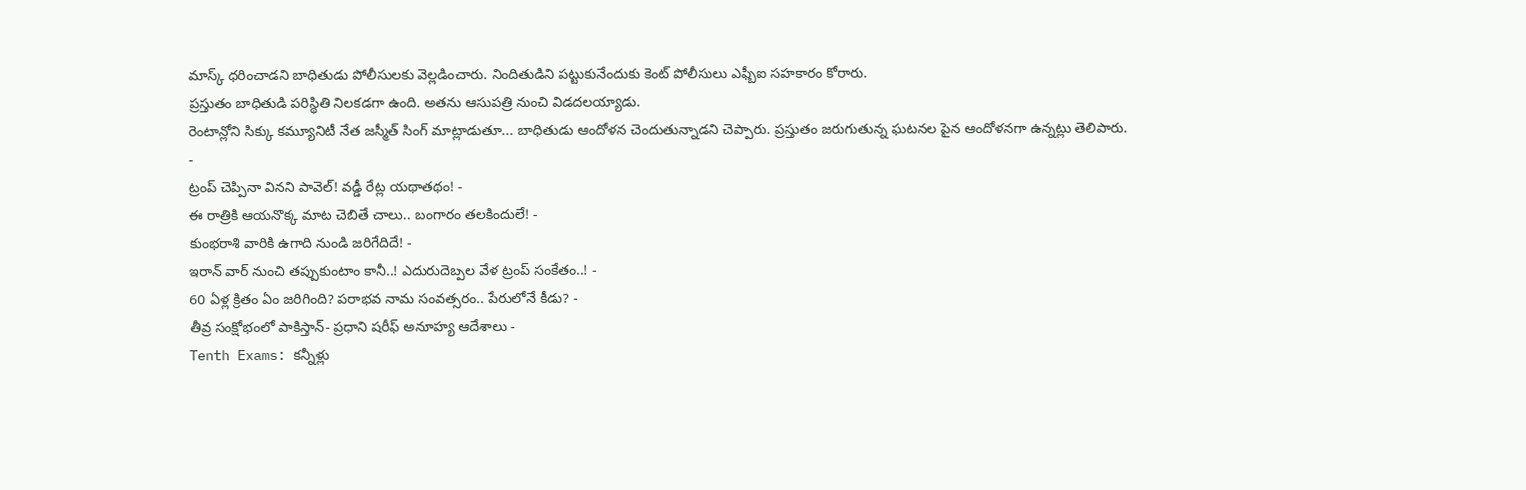మాస్క్ ధరించాడని బాధితుడు పోలీసులకు వెల్లడించారు. నిందితుడిని పట్టుకునేందుకు కెంట్ పోలీసులు ఎఫ్బీఐ సహకారం కోరారు.
ప్రస్తుతం బాధితుడి పరిస్థితి నిలకడగా ఉంది. అతను ఆసుపత్రి నుంచి విడదలయ్యాడు.
రెంటాన్లోని సిక్కు కమ్యూనిటీ నేత జస్మీత్ సింగ్ మాట్లాడుతూ... బాధితుడు ఆందోళన చెందుతున్నాడని చెప్పారు. ప్రస్తుతం జరుగుతున్న ఘటనల పైన ఆందోళనగా ఉన్నట్లు తెలిపారు.
-
ట్రంప్ చెప్పినా వినని పావెల్! వడ్డీ రేట్ల యథాతథం! -
ఈ రాత్రికి ఆయనొక్క మాట చెబితే చాలు.. బంగారం తలకిందులే! -
కుంభరాశి వారికి ఉగాది నుండి జరిగేదిదే! -
ఇరాన్ వార్ నుంచి తప్పుకుంటాం కానీ..! ఎదురుదెబ్పల వేళ ట్రంప్ సంకేతం..! -
60 ఏళ్ల క్రితం ఏం జరిగింది? పరాభవ నామ సంవత్సరం.. పేరులోనే కీడు? -
తీవ్ర సంక్షోభంలో పాకిస్తాన్- ప్రధాని షరీఫ్ అనూహ్య ఆదేశాలు -
Tenth Exams: కన్నీళ్లు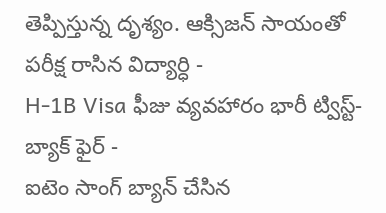తెప్పిస్తున్న దృశ్యం. ఆక్సిజన్ సాయంతో పరీక్ష రాసిన విద్యార్ధి -
H-1B Visa ఫీజు వ్యవహారం భారీ ట్విస్ట్- బ్యాక్ ఫైర్ -
ఐటెం సాంగ్ బ్యాన్ చేసిన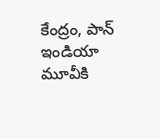కేంద్రం, పాన్ ఇండియా మూవీకి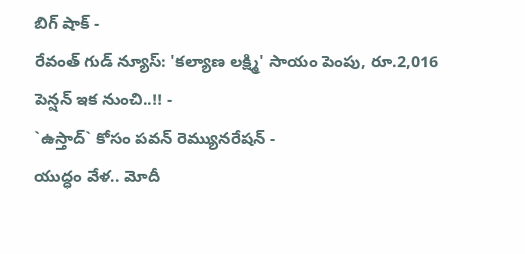బిగ్ షాక్ -
రేవంత్ గుడ్ న్యూస్: 'కల్యాణ లక్ష్మి' సాయం పెంపు, రూ.2,016 పెన్షన్ ఇక నుంచి..!! -
`ఉస్తాద్` కోసం పవన్ రెమ్యునరేషన్ -
యుద్ధం వేళ.. మోదీ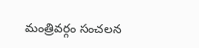మంత్రివర్గం సంచలన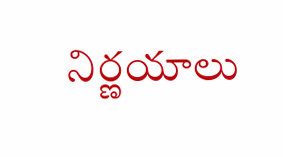నిర్ణయాలు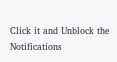Click it and Unblock the Notifications